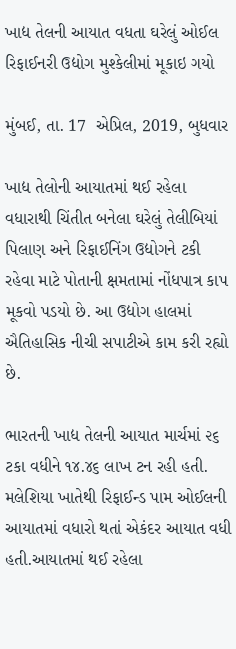ખાદ્ય તેલની આયાત વધતા ઘરેલું ઓઈલ રિફાઈનરી ઉદ્યોગ મુશ્કેલીમાં મૂકાઇ ગયો

મુંબઈ, તા. 17  એપ્રિલ, 2019, બુધવાર

ખાદ્ય તેલોની આયાતમાં થઈ રહેલા વધારાથી ચિંતીત બનેલા ઘરેલું તેલીબિયાં પિલાણ અને રિફાઈનિંગ ઉદ્યોગને ટકી રહેવા માટે પોતાની ક્ષમતામાં નોંધપાત્ર કાપ મૂકવો પડયો છે. આ ઉદ્યોગ હાલમાં ઐતિહાસિક નીચી સપાટીએ કામ કરી રહ્યો છે.

ભારતની ખાદ્ય તેલની આયાત માર્ચમાં ૨૬ ટકા વધીને ૧૪.૪૬ લાખ ટન રહી હતી. મલેશિયા ખાતેથી રિફાઈન્ડ પામ ઓઈલની આયાતમાં વધારો થતાં એકંદર આયાત વધી હતી.આયાતમાં થઈ રહેલા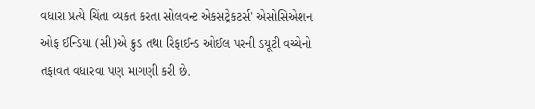વધારા પ્રત્યે ચિંતા વ્યકત કરતા સોલવન્ટ એકસટ્રેકટર્સ' એસોસિએશન ઓફ ઈન્ડિયા (સી)એ ક્રુડ તથા રિફાઈન્ડ ઓઈલ પરની ડયૂટી વચ્ચેનો તફાવત વધારવા પણ માગણી કરી છે.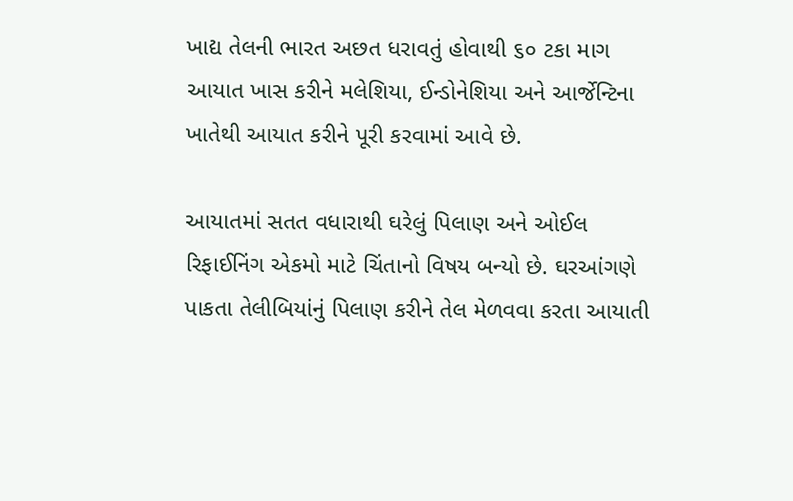ખાદ્ય તેલની ભારત અછત ધરાવતું હોવાથી ૬૦ ટકા માગ આયાત ખાસ કરીને મલેશિયા, ઈન્ડોનેશિયા અને આર્જેન્ટિના ખાતેથી આયાત કરીને પૂરી કરવામાં આવે છે.

આયાતમાં સતત વધારાથી ઘરેલું પિલાણ અને ઓઈલ રિફાઈનિંગ એકમો માટે ચિંતાનો વિષય બન્યો છે. ઘરઆંગણે પાકતા તેલીબિયાંનું પિલાણ કરીને તેલ મેળવવા કરતા આયાતી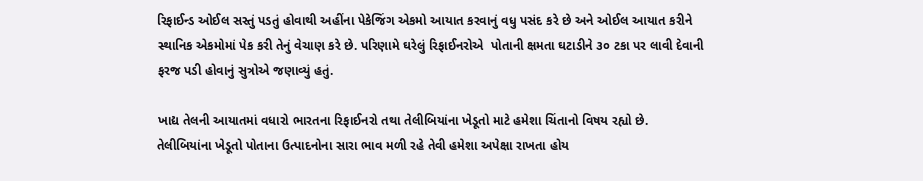રિફાઈન્ડ ઓઈલ સસ્તું પડતું હોવાથી અહીંના પેકેજિંગ એકમો આયાત કરવાનું વધુ પસંદ કરે છે અને ઓઈલ આયાત કરીને સ્થાનિક એકમોમાં પેક કરી તેનું વેચાણ કરે છે. પરિણામે ઘરેલું રિફાઈનરોએ  પોતાની ક્ષમતા ઘટાડીને ૩૦ ટકા પર લાવી દેવાની ફરજ પડી હોવાનું સુત્રોએ જણાવ્યું હતું.

ખાદ્ય તેલની આયાતમાં વધારો ભારતના રિફાઈનરો તથા તેલીબિયાંના ખેડૂતો માટે હમેશા ચિંતાનો વિષય રહ્યો છે. તેલીબિયાંના ખેડૂતો પોતાના ઉત્પાદનોના સારા ભાવ મળી રહે તેવી હમેશા અપેક્ષા રાખતા હોય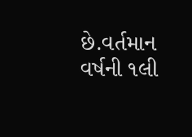છે.વર્તમાન વર્ષની ૧લી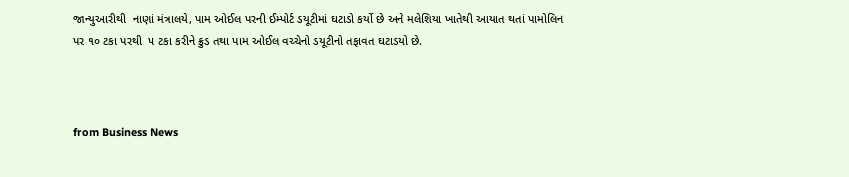જાન્યુઆરીથી  નાણાં મંત્રાલયે, પામ ઓઈલ પરની ઈમ્પોર્ટ ડયૂટીમાં ઘટાડો કર્યો છે અને મલેશિયા ખાતેથી આયાત થતાં પામોલિન પર ૧૦ ટકા પરથી  ૫ ટકા કરીને ક્રુડ તથા પામ ઓઈલ વચ્ચેનો ડયૂટીનો તફાવત ઘટાડયો છે.



from Business News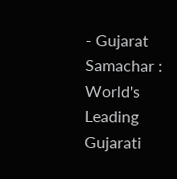- Gujarat Samachar : World's Leading Gujarati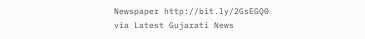Newspaper http://bit.ly/2GsEGQ0
via Latest Gujarati News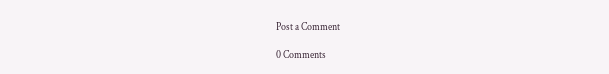Post a Comment

0 Comments